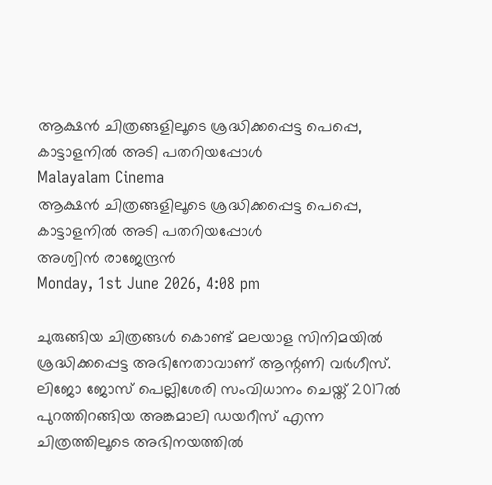ആക്ഷന്‍ ചിത്രങ്ങളിലൂടെ ശ്രദ്ധിക്കപ്പെട്ട പെപ്പെ, കാട്ടാളനില്‍ അടി പതറിയപ്പോള്‍
Malayalam Cinema
ആക്ഷന്‍ ചിത്രങ്ങളിലൂടെ ശ്രദ്ധിക്കപ്പെട്ട പെപ്പെ, കാട്ടാളനില്‍ അടി പതറിയപ്പോള്‍
അശ്വിന്‍ രാജേന്ദ്രന്‍
Monday, 1st June 2026, 4:08 pm

ചുരുങ്ങിയ ചിത്രങ്ങള്‍ കൊണ്ട് മലയാള സിനിമയില്‍ ശ്രദ്ധിക്കപ്പെട്ട അഭിനേതാവാണ് ആന്റണി വര്‍ഗീസ്. ലിജോ ജോസ് പെല്ലിശേരി സംവിധാനം ചെയ്ത് 2017ല്‍ പുറത്തിറങ്ങിയ അങ്കമാലി ഡയറീസ് എന്ന ചിത്രത്തിലൂടെ അഭിനയത്തില്‍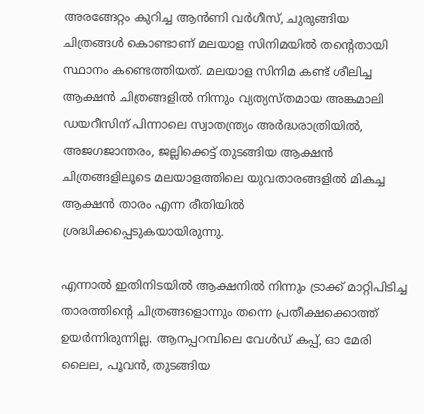അരങ്ങേറ്റം കുറിച്ച ആന്‍ണി വര്‍ഗീസ്, ചുരുങ്ങിയ ചിത്രങ്ങള്‍ കൊണ്ടാണ് മലയാള സിനിമയില്‍ തന്റെതായി സ്ഥാനം കണ്ടെത്തിയത്. മലയാള സിനിമ കണ്ട് ശീലിച്ച ആക്ഷന്‍ ചിത്രങ്ങളില്‍ നിന്നും വ്യത്യസ്തമായ അങ്കമാലി ഡയറീസിന് പിന്നാലെ സ്വാതന്ത്ര്യം അര്‍ദ്ധരാത്രിയില്‍, അജഗജാന്തരം, ജല്ലിക്കെട്ട് തുടങ്ങിയ ആക്ഷന്‍ ചിത്രങ്ങളിലൂടെ മലയാളത്തിലെ യുവതാരങ്ങളില്‍ മികച്ച ആക്ഷന്‍ താരം എന്ന രീതിയില്‍ ശ്രദ്ധിക്കപ്പെടുകയായിരുന്നു.

എന്നാല്‍ ഇതിനിടയില്‍ ആക്ഷനില്‍ നിന്നും ട്രാക്ക് മാറ്റിപിടിച്ച താരത്തിന്റെ ചിത്രങ്ങളൊന്നും തന്നെ പ്രതീക്ഷക്കൊത്ത് ഉയര്‍ന്നിരുന്നില്ല. ആനപ്പറമ്പിലെ വേള്‍ഡ് കപ്പ്, ഓ മേരി ലൈല, പൂവന്‍, തുടങ്ങിയ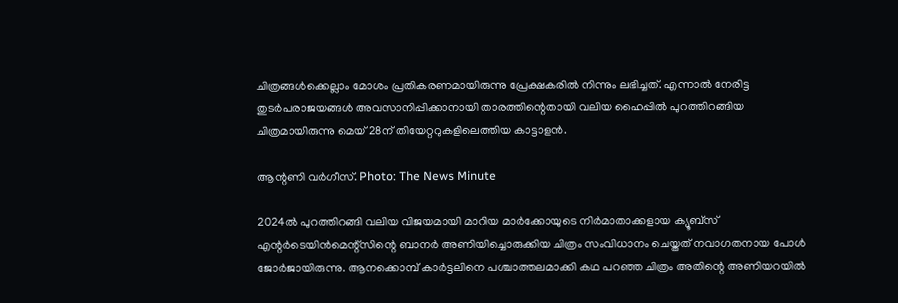ചിത്രങ്ങള്‍ക്കെല്ലാം മോശം പ്രതികരണമായിരുന്നു പ്രേക്ഷകരില്‍ നിന്നും ലഭിച്ചത്. എന്നാല്‍ നേരിട്ട തുടര്‍പരാജയങ്ങള്‍ അവസാനിപ്പിക്കാനായി താരത്തിന്റെതായി വലിയ ഹൈപ്പില്‍ പുറത്തിറങ്ങിയ ചിത്രമായിരുന്നു മെയ് 28ന് തിയേറ്ററുകളിലെത്തിയ കാട്ടാളന്‍.

ആന്റണി വര്‍ഗീസ്. Photo: The News Minute

2024ല്‍ പുറത്തിറങ്ങി വലിയ വിജയമായി മാറിയ മാര്‍ക്കോയുടെ നിര്‍മാതാക്കളായ ക്യൂബ്‌സ് എന്റര്‍ടെയിന്‍മെന്റ്‌സിന്റെ ബാനര്‍ അണിയിച്ചൊരുക്കിയ ചിത്രം സംവിധാനം ചെയ്തത് നവാഗതനായ പോള്‍ ജോര്‍ജായിരുന്നു. ആനക്കൊമ്പ് കാര്‍ട്ടലിനെ പശ്ചാത്തലമാക്കി കഥ പറഞ്ഞ ചിത്രം അതിന്റെ അണിയറയില്‍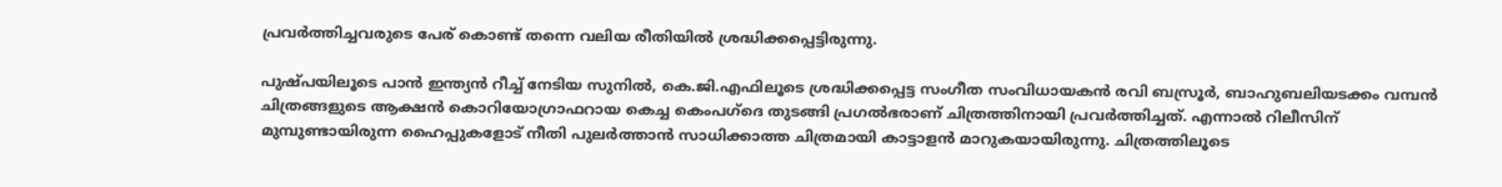പ്രവര്‍ത്തിച്ചവരുടെ പേര് കൊണ്ട് തന്നെ വലിയ രീതിയില്‍ ശ്രദ്ധിക്കപ്പെട്ടിരുന്നു.

പുഷ്പയിലൂടെ പാന്‍ ഇന്ത്യന്‍ റീച്ച് നേടിയ സുനില്‍, കെ.ജി.എഫിലൂടെ ശ്രദ്ധിക്കപ്പെട്ട സംഗീത സംവിധായകന്‍ രവി ബസ്രൂര്‍, ബാഹുബലിയടക്കം വമ്പന്‍ ചിത്രങ്ങളുടെ ആക്ഷന്‍ കൊറിയോഗ്രാഫറായ കെച്ച കെംപഗ്‌ദെ തുടങ്ങി പ്രഗല്‍ഭരാണ് ചിത്രത്തിനായി പ്രവര്‍ത്തിച്ചത്. എന്നാല്‍ റിലീസിന് മുമ്പുണ്ടായിരുന്ന ഹൈപ്പുകളോട് നീതി പുലര്‍ത്താന്‍ സാധിക്കാത്ത ചിത്രമായി കാട്ടാളന്‍ മാറുകയായിരുന്നു. ചിത്രത്തിലൂടെ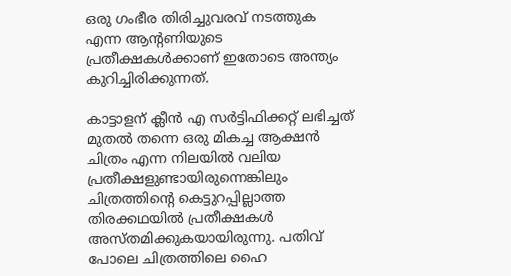ഒരു ഗംഭീര തിരിച്ചുവരവ് നടത്തുക എന്ന ആന്റണിയുടെ പ്രതീക്ഷകള്‍ക്കാണ് ഇതോടെ അന്ത്യം കുറിച്ചിരിക്കുന്നത്.

കാട്ടാളന് ക്ലീന്‍ എ സര്‍ട്ടിഫിക്കറ്റ് ലഭിച്ചത് മുതല്‍ തന്നെ ഒരു മികച്ച ആക്ഷന്‍ ചിത്രം എന്ന നിലയില്‍ വലിയ പ്രതീക്ഷളുണ്ടായിരുന്നെങ്കിലും ചിത്രത്തിന്റെ കെട്ടുറപ്പില്ലാത്ത തിരക്കഥയില്‍ പ്രതീക്ഷകള്‍ അസ്തമിക്കുകയായിരുന്നു. പതിവ് പോലെ ചിത്രത്തിലെ ഹൈ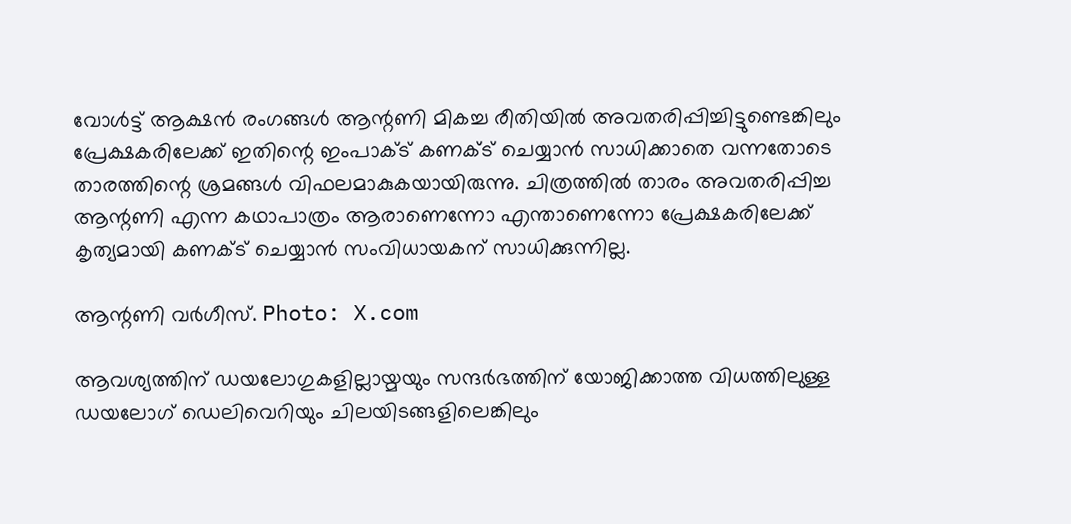വോള്‍ട്ട് ആക്ഷന്‍ രംഗങ്ങള്‍ ആന്റണി മികച്ച രീതിയില്‍ അവതരിപ്പിച്ചിട്ടുണ്ടെങ്കിലും പ്രേക്ഷകരിലേക്ക് ഇതിന്റെ ഇംപാക്ട് കണക്ട് ചെയ്യാന്‍ സാധിക്കാതെ വന്നതോടെ താരത്തിന്റെ ശ്രമങ്ങള്‍ വിഫലമാകുകയായിരുന്നു. ചിത്രത്തില്‍ താരം അവതരിപ്പിച്ച ആന്റണി എന്ന കഥാപാത്രം ആരാണെന്നോ എന്താണെന്നോ പ്രേക്ഷകരിലേക്ക് കൃത്യമായി കണക്ട് ചെയ്യാന്‍ സംവിധായകന് സാധിക്കുന്നില്ല.

ആന്റണി വര്‍ഗീസ്. Photo: X.com

ആവശ്യത്തിന് ഡയലോഗുകളില്ലായ്മയും സന്ദര്‍ഭത്തിന് യോജിക്കാത്ത വിധത്തിലുള്ള ഡയലോഗ് ഡെലിവെറിയും ചിലയിടങ്ങളിലെങ്കിലും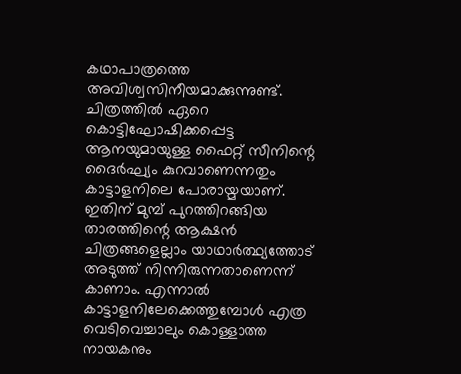കഥാപാത്രത്തെ അവിശ്വസിനീയമാക്കുന്നുണ്ട്. ചിത്രത്തില്‍ ഏറെ കൊട്ടിഘോഷിക്കപ്പെട്ട ആനയുമായുള്ള ഫൈറ്റ് സീനിന്റെ ദൈര്‍ഘ്യം കുറവാണെന്നതും കാട്ടാളനിലെ പോരായ്മയാണ്. ഇതിന് മുമ്പ് പുറത്തിറങ്ങിയ താരത്തിന്റെ ആക്ഷന്‍ ചിത്രങ്ങളെല്ലാം യാഥാര്‍ത്ഥ്യത്തോട് അടുത്ത് നിന്നിരുന്നതാണെന്ന് കാണാം. എന്നാല്‍ കാട്ടാളനിലേക്കെത്തുമ്പോള്‍ എത്ര വെടിവെച്ചാലും കൊള്ളാത്ത നായകനും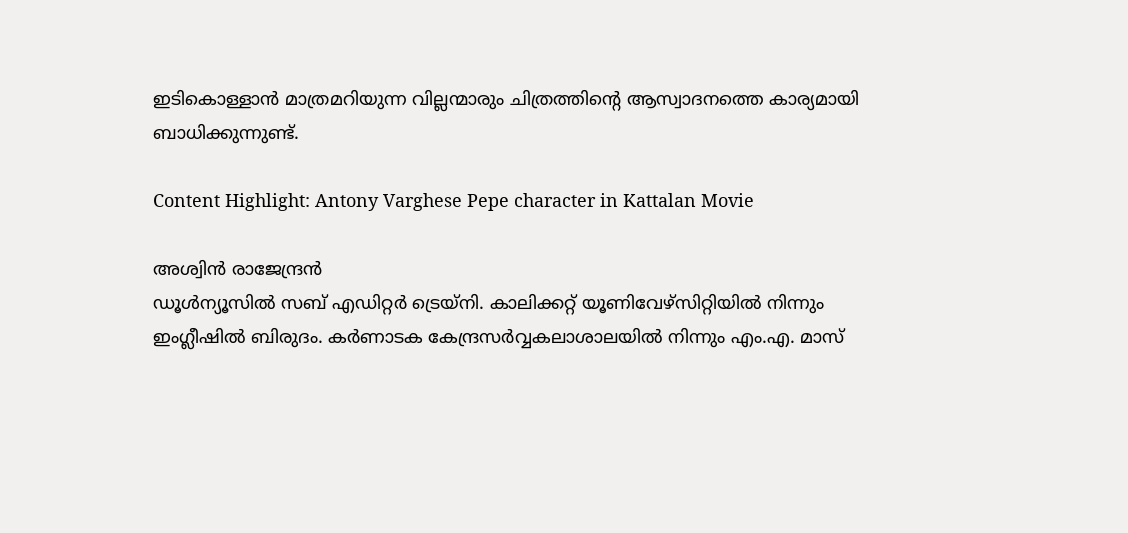ഇടികൊള്ളാന്‍ മാത്രമറിയുന്ന വില്ലന്മാരും ചിത്രത്തിന്റെ ആസ്വാദനത്തെ കാര്യമായി ബാധിക്കുന്നുണ്ട്.

Content Highlight: Antony Varghese Pepe character in Kattalan Movie

അശ്വിന്‍ രാജേന്ദ്രന്‍
ഡൂള്‍ന്യൂസില്‍ സബ് എഡിറ്റര്‍ ട്രെയ്‌നി. കാലിക്കറ്റ് യൂണിവേഴ്സിറ്റിയില്‍ നിന്നും ഇംഗ്ലീഷില്‍ ബിരുദം. കര്‍ണാടക കേന്ദ്രസര്‍വ്വകലാശാലയില്‍ നിന്നും എം.എ. മാസ്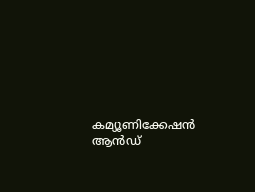കമ്യൂണിക്കേഷന്‍ ആന്‍ഡ്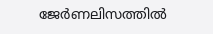ജേര്‍ണലിസത്തില്‍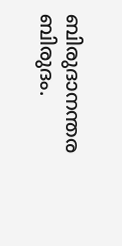ബിരുദാനന്തര ബിരുദം.